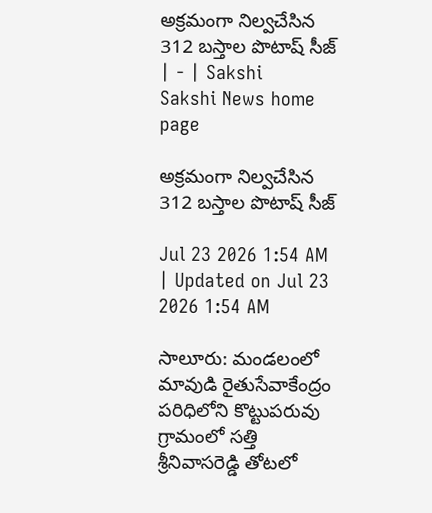అక్రమంగా నిల్వచేసిన 312 బస్తాల పొటాష్‌ సీజ్‌ | - | Sakshi
Sakshi News home page

అక్రమంగా నిల్వచేసిన 312 బస్తాల పొటాష్‌ సీజ్‌

Jul 23 2026 1:54 AM | Updated on Jul 23 2026 1:54 AM

సాలూరు: మండలంలో మావుడి రైతుసేవాకేంద్రం పరిధిలోని కొట్టుపరువు గ్రామంలో సత్తి శ్రీనివాసరెడ్డి తోటలో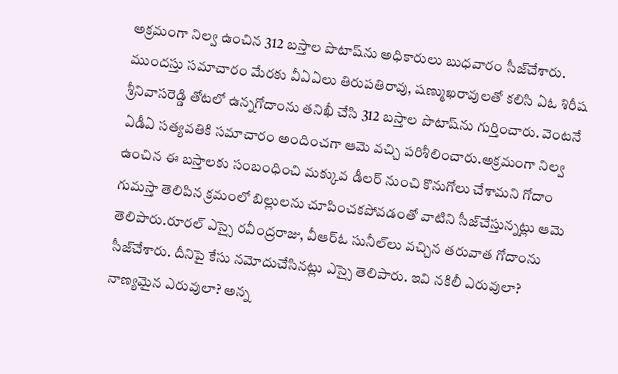అక్రమంగా నిల్వ ఉంచిన 312 బస్తాల పొటాష్‌ను అధికారులు బుధవారం సీజ్‌చేశారు. ముందస్తు సమాచారం మేరకు వీఏఏలు తిరుపతిరావు, షణ్ముఖరావులతో కలిసి ఏఓ శిరీష శ్రీనివాసరెడ్డి తోటలో ఉన్నగోదాంను తనిఖీ చేసి 312 బస్తాల పొటాష్‌ను గుర్తించారు. వెంటనే ఏడీఏ సత్యవతికి సమాచారం అందించగా ఆమె వచ్చి పరిశీలించారు.అక్రమంగా నిల్వ ఉంచిన ఈ బస్తాలకు సంబంధించి మక్కువ డీలర్‌ నుంచి కొనుగోలు చేశామని గోదాం గుమస్తా తెలిపిన క్రమంలో బిల్లులను చూపించకపోవడంతో వాటిని సీజ్‌చేస్తున్నట్లు ఆమె తెలిపారు.రూరల్‌ ఎస్సై రవీంద్రరాజు, వీఆర్‌ఓ సునీల్‌లు వచ్చిన తరువాత గోదాంను సీజ్‌చేశారు. దీనిపై కేసు నమోదుచేసినట్లు ఎస్సై తెలిపారు. ఇవి నకిలీ ఎరువులా? నాణ్యమైన ఎరువులా? అన్న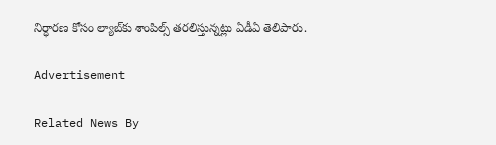నిర్ధారణ కోసం ల్యాబ్‌కు శాంపిల్స్‌ తరలిస్తున్నట్లు ఏడీఏ తెలిపారు.

Advertisement

Related News By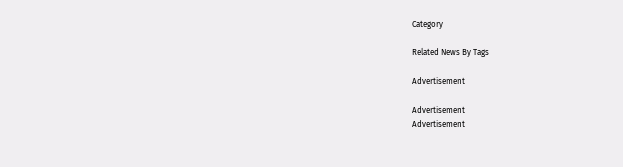Category

Related News By Tags

Advertisement

Advertisement
Advertisement